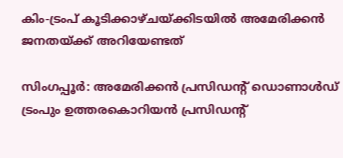കിം-ട്രംപ് കൂടിക്കാഴ്ചയ്ക്കിടയില്‍ അമേരിക്കന്‍ ജനതയ്ക്ക് അറിയേണ്ടത്

സിംഗപ്പൂര്‍: അമേരിക്കന്‍ പ്രസിഡന്‍റ് ഡൊണാള്‍ഡ് ട്രംപും ഉത്തരകൊറിയന്‍ പ്രസിഡന്‍റ്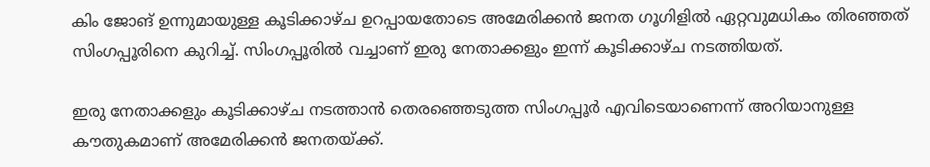കിം ജോങ് ഉന്നുമായുള്ള കൂടിക്കാഴ്ച ഉറപ്പായതോടെ അമേരിക്കന്‍ ജനത ഗൂഗിളില്‍ ഏറ്റവുമധികം തിരഞ്ഞത് സിംഗപ്പൂരിനെ കുറിച്ച്. സിംഗപ്പൂരില്‍ വച്ചാണ് ഇരു നേതാക്കളും ഇന്ന് കൂടിക്കാഴ്ച നടത്തിയത്.

ഇരു നേതാക്കളും കൂടിക്കാഴ്ച നടത്താന്‍ തെരഞ്ഞെടുത്ത സിംഗപ്പൂര്‍ എവിടെയാണെന്ന് അറിയാനുള്ള കൗതുകമാണ് അമേരിക്കന്‍ ജനതയ്ക്ക്.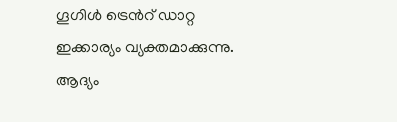ഗൂഗിള്‍ ട്രെന്‍റ് ഡാറ്റ ഇക്കാര്യം വ്യക്തമാക്കുന്നു. ആദ്യം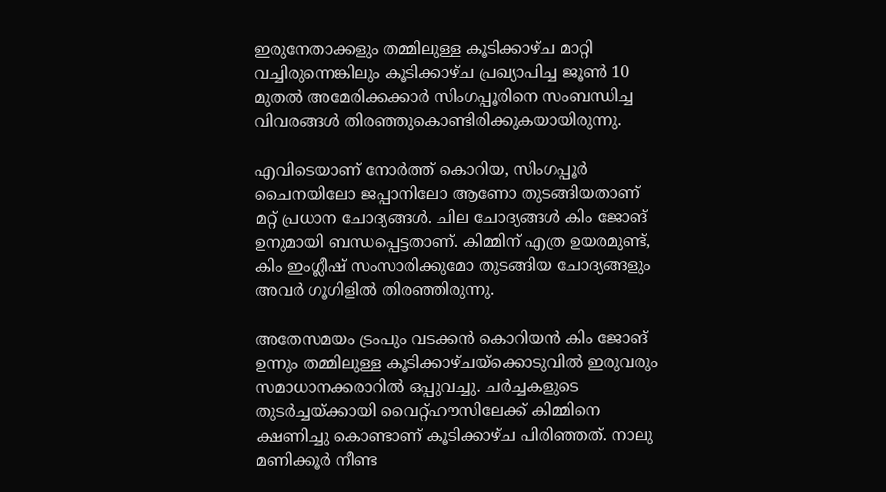ഇരുനേതാക്കളും തമ്മിലുള്ള കൂടിക്കാഴ്ച മാറ്റി വച്ചിരുന്നെങ്കിലും കൂടിക്കാഴ്ച പ്രഖ്യാപിച്ച ജൂണ്‍ 10 മുതല്‍ അമേരിക്കക്കാര്‍ സിംഗപ്പൂരിനെ സംബന്ധിച്ച വിവരങ്ങള്‍ തിരഞ്ഞുകൊണ്ടിരിക്കുകയായിരുന്നു.

എവിടെയാണ് നോര്‍ത്ത് കൊറിയ, സിംഗപ്പൂര്‍ ചൈനയിലോ ജപ്പാനിലോ ആണോ തുടങ്ങിയതാണ് മറ്റ് പ്രധാന ചോദ്യങ്ങള്‍. ചില ചോദ്യങ്ങള്‍ കിം ജോങ് ഉനുമായി ബന്ധപ്പെട്ടതാണ്. കിമ്മിന് എത്ര ഉയരമുണ്ട്, കിം ഇംഗ്ലീഷ് സംസാരിക്കുമോ തുടങ്ങിയ ചോദ്യങ്ങളും അവര്‍ ഗൂഗിളില്‍ തിരഞ്ഞിരുന്നു.

അതേസമയം ട്രംപും വടക്കൻ കൊറിയൻ കിം ജോങ് ഉന്നും തമ്മിലുള്ള കൂടിക്കാഴ്ചയ്ക്കൊടുവില്‍ ഇരുവരും സമാധാനക്കരാറില്‍ ഒപ്പുവച്ചു. ചര്‍ച്ചകളുടെ തുടര്‍ച്ചയ്ക്കായി വൈറ്റ്ഹൗസിലേക്ക് കിമ്മിനെ ക്ഷണിച്ചു കൊണ്ടാണ് കൂടിക്കാഴ്ച പിരിഞ്ഞത്. നാലു മണിക്കൂര്‍ നീണ്ട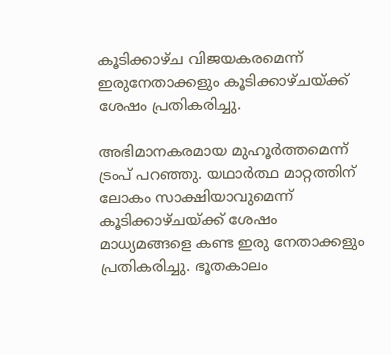കൂടിക്കാഴ്ച വിജയകരമെന്ന് ഇരുനേതാക്കളും കൂടിക്കാഴ്ചയ്ക്ക് ശേഷം പ്രതികരിച്ചു.

അഭിമാനകരമായ മുഹൂര്‍ത്തമെന്ന് ട്രംപ് പറഞ്ഞു. യഥാര്‍ത്ഥ മാറ്റത്തിന് ലോകം സാക്ഷിയാവുമെന്ന് കൂടിക്കാഴ്ചയ്ക്ക് ശേഷം മാധ്യമങ്ങളെ കണ്ട ഇരു നേതാക്കളും പ്രതികരിച്ചു. ഭൂതകാലം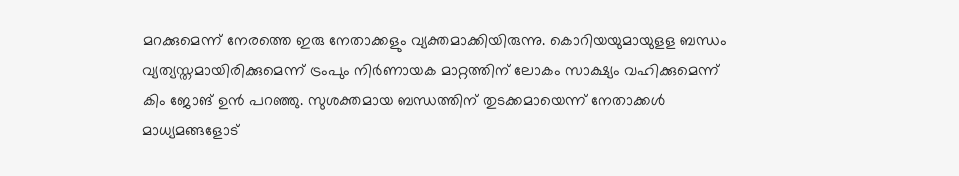മറക്കുമെന്ന് നേരത്തെ ഇരു നേതാക്കളും വ്യക്തമാക്കിയിരുന്നു. കൊറിയയുമായുളള ബന്ധം വ്യത്യസ്തമായിരിക്കുമെന്ന് ട്രംപും നിർണായക മാറ്റത്തിന് ലോകം സാക്ഷ്യം വഹിക്കുമെന്ന് കിം ജോങ് ഉന്‍ പറഞ്ഞു. സുശക്തമായ ബന്ധത്തിന് തുടക്കമായെന്ന് നേതാക്കൾ മാധ്യമങ്ങളോട്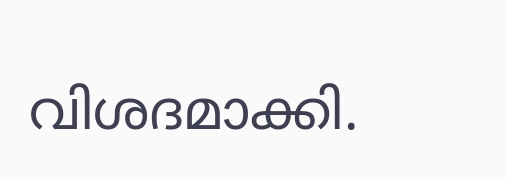വിശദമാക്കി.